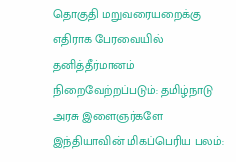தொகுதி மறுவரையறைக்கு எதிராக பேரவையில் தனித்தீர்மானம் நிறைவேற்றப்படும்: தமிழ்நாடு அரசு இளைஞர்களே இந்தியாவின் மிகப்பெரிய பலம்: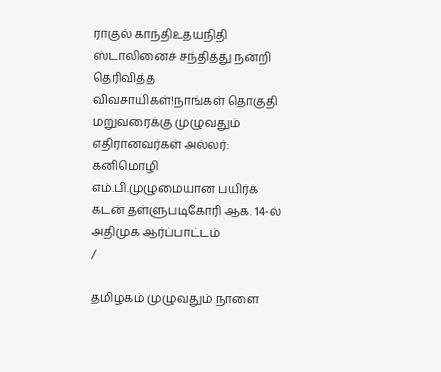ராகுல் காந்திஉதயநிதி ஸ்டாலினைச் சந்தித்து நன்றி தெரிவித்த விவசாயிகள்!நாங்கள் தொகுதி மறுவரைக்கு முழுவதும் எதிரானவர்கள் அல்லர்: கனிமொழி எம்.பி.முழுமையான பயிர்க் கடன் தள்ளுபடிகோரி ஆக. 14-ல் அதிமுக ஆர்ப்பாட்டம்
/

தமிழகம் முழுவதும் நாளை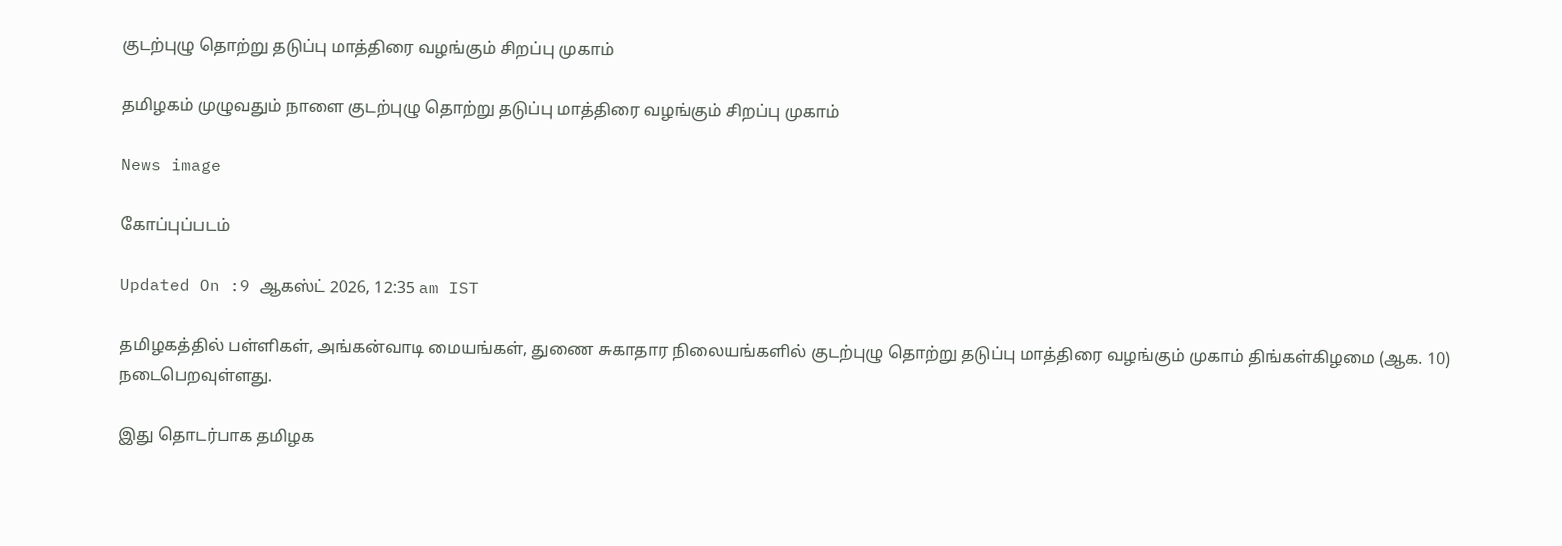குடற்புழு தொற்று தடுப்பு மாத்திரை வழங்கும் சிறப்பு முகாம்

தமிழகம் முழுவதும் நாளை குடற்புழு தொற்று தடுப்பு மாத்திரை வழங்கும் சிறப்பு முகாம்

News image

கோப்புப்படம்

Updated On :9 ஆகஸ்ட் 2026, 12:35 am IST

தமிழகத்தில் பள்ளிகள், அங்கன்வாடி மையங்கள், துணை சுகாதார நிலையங்களில் குடற்புழு தொற்று தடுப்பு மாத்திரை வழங்கும் முகாம் திங்கள்கிழமை (ஆக. 10) நடைபெறவுள்ளது.

இது தொடர்பாக தமிழக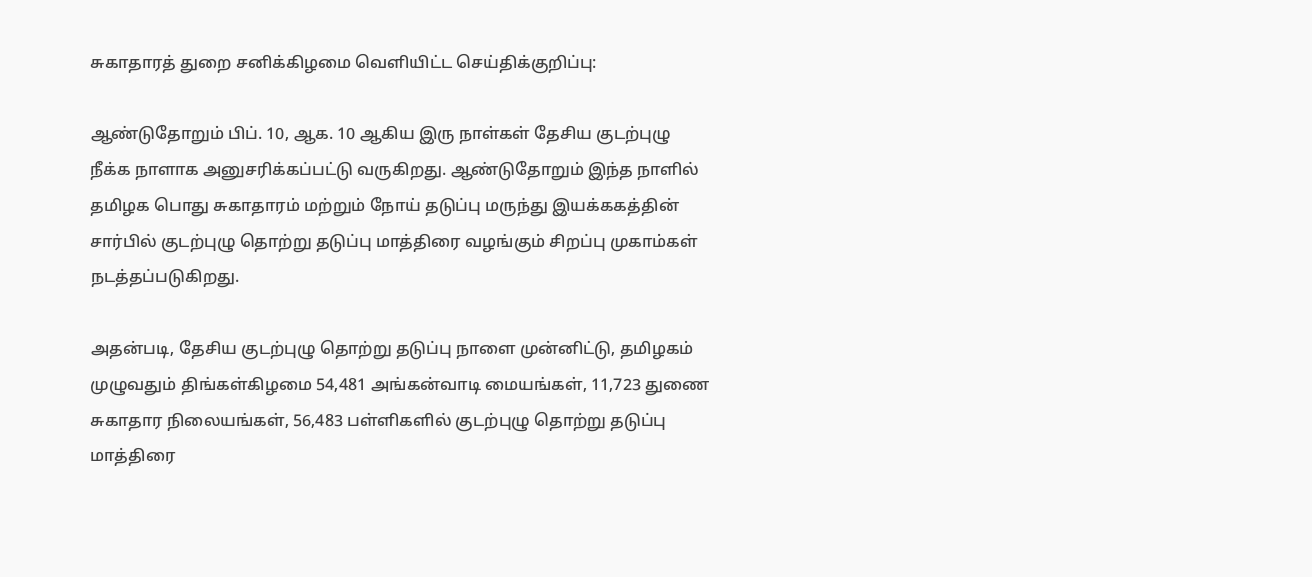சுகாதாரத் துறை சனிக்கிழமை வெளியிட்ட செய்திக்குறிப்பு:

ஆண்டுதோறும் பிப். 10, ஆக. 10 ஆகிய இரு நாள்கள் தேசிய குடற்புழு நீக்க நாளாக அனுசரிக்கப்பட்டு வருகிறது. ஆண்டுதோறும் இந்த நாளில் தமிழக பொது சுகாதாரம் மற்றும் நோய் தடுப்பு மருந்து இயக்ககத்தின் சார்பில் குடற்புழு தொற்று தடுப்பு மாத்திரை வழங்கும் சிறப்பு முகாம்கள் நடத்தப்படுகிறது.

அதன்படி, தேசிய குடற்புழு தொற்று தடுப்பு நாளை முன்னிட்டு, தமிழகம் முழுவதும் திங்கள்கிழமை 54,481 அங்கன்வாடி மையங்கள், 11,723 துணை சுகாதார நிலையங்கள், 56,483 பள்ளிகளில் குடற்புழு தொற்று தடுப்பு மாத்திரை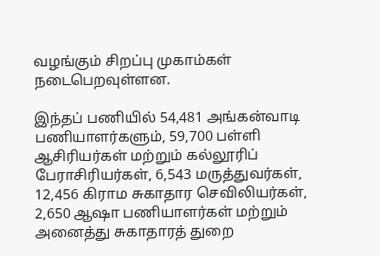வழங்கும் சிறப்பு முகாம்கள் நடைபெறவுள்ளன.

இந்தப் பணியில் 54,481 அங்கன்வாடி பணியாளர்களும், 59,700 பள்ளி ஆசிரியர்கள் மற்றும் கல்லூரிப் பேராசிரியர்கள், 6,543 மருத்துவர்கள், 12,456 கிராம சுகாதார செவிலியர்கள், 2,650 ஆஷா பணியாளர்கள் மற்றும் அனைத்து சுகாதாரத் துறை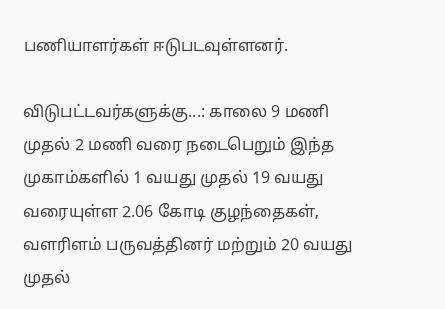பணியாளர்கள் ஈடுபடவுள்ளனர்.

விடுபட்டவர்களுக்கு...: காலை 9 மணி முதல் 2 மணி வரை நடைபெறும் இந்த முகாம்களில் 1 வயது முதல் 19 வயது வரையுள்ள 2.06 கோடி குழந்தைகள், வளரிளம் பருவத்தினர் மற்றும் 20 வயது முதல்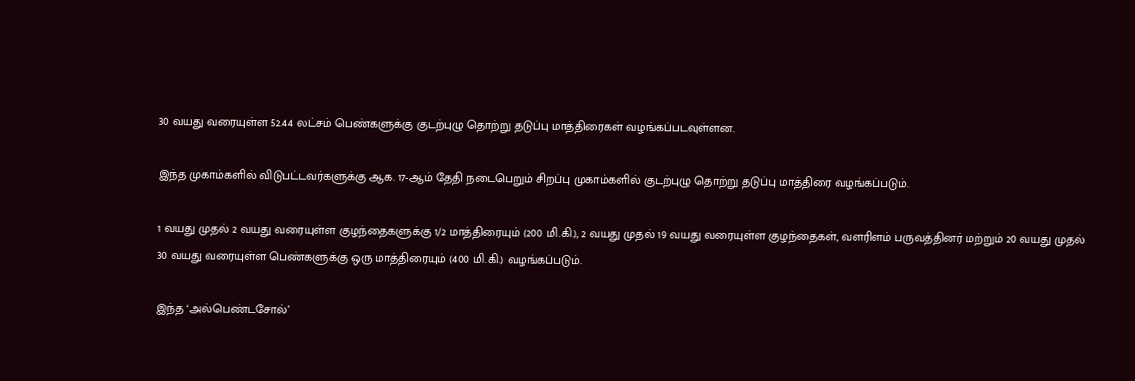30 வயது வரையுள்ள 52.44 லட்சம் பெண்களுக்கு குடற்புழு தொற்று தடுப்பு மாத்திரைகள் வழங்கப்படவுள்ளன.

இந்த முகாம்களில் விடுபட்டவர்களுக்கு ஆக. 17-ஆம் தேதி நடைபெறும் சிறப்பு முகாம்களில் குடற்புழு தொற்று தடுப்பு மாத்திரை வழங்கப்படும்.

1 வயது முதல் 2 வயது வரையுள்ள குழந்தைகளுக்கு 1/2 மாத்திரையும் (200 மி.கி.), 2 வயது முதல் 19 வயது வரையுள்ள குழந்தைகள், வளரிளம் பருவத்தினர் மற்றும் 20 வயது முதல் 30 வயது வரையுள்ள பெண்களுக்கு ஒரு மாத்திரையும் (400 மி.கி.) வழங்கப்படும்.

இந்த ‘அல்பெண்டசோல்’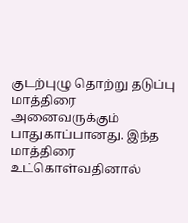குடற்புழு தொற்று தடுப்பு மாத்திரை அனைவருக்கும் பாதுகாப்பானது. இந்த மாத்திரை உட்கொள்வதினால்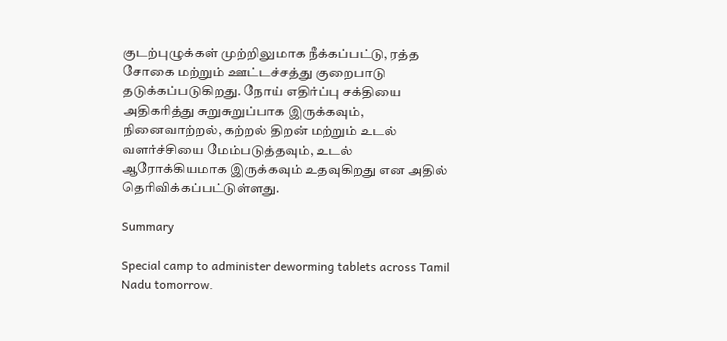குடற்புழுக்கள் முற்றிலுமாக நீக்கப்பட்டு, ரத்த சோகை மற்றும் ஊட்டச்சத்து குறைபாடு தடுக்கப்படுகிறது. நோய் எதிர்ப்பு சக்தியை அதிகரித்து சுறுசுறுப்பாக இருக்கவும், நினைவாற்றல், கற்றல் திறன் மற்றும் உடல் வளர்ச்சியை மேம்படுத்தவும், உடல் ஆரோக்கியமாக இருக்கவும் உதவுகிறது என அதில் தெரிவிக்கப்பட்டுள்ளது.

Summary

Special camp to administer deworming tablets across Tamil Nadu tomorrow.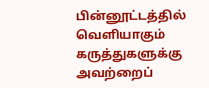பின்னூட்டத்தில் வெளியாகும் கருத்துகளுக்கு அவற்றைப்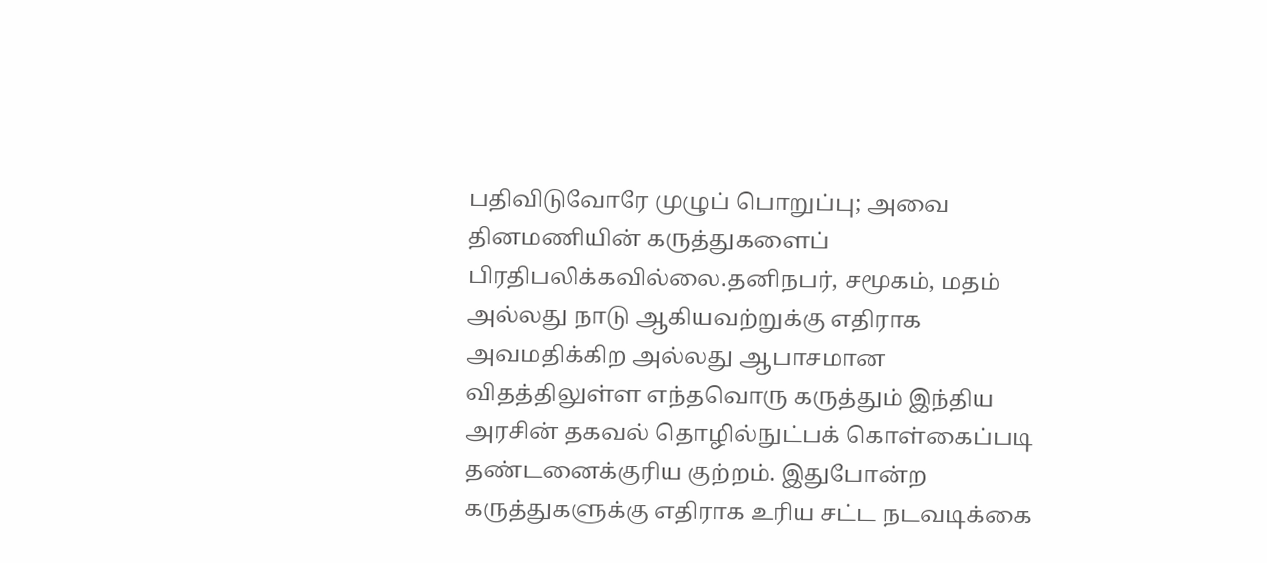பதிவிடுவோரே முழுப் பொறுப்பு; அவை தினமணியின் கருத்துகளைப் பிரதிபலிக்கவில்லை.தனிநபர், சமூகம், மதம் அல்லது நாடு ஆகியவற்றுக்கு எதிராக அவமதிக்கிற அல்லது ஆபாசமான விதத்திலுள்ள எந்தவொரு கருத்தும் இந்திய அரசின் தகவல் தொழில்நுட்பக் கொள்கைப்படி தண்டனைக்குரிய குற்றம். இதுபோன்ற கருத்துகளுக்கு எதிராக உரிய சட்ட நடவடிக்கை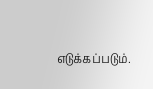எடுக்கப்படும்.